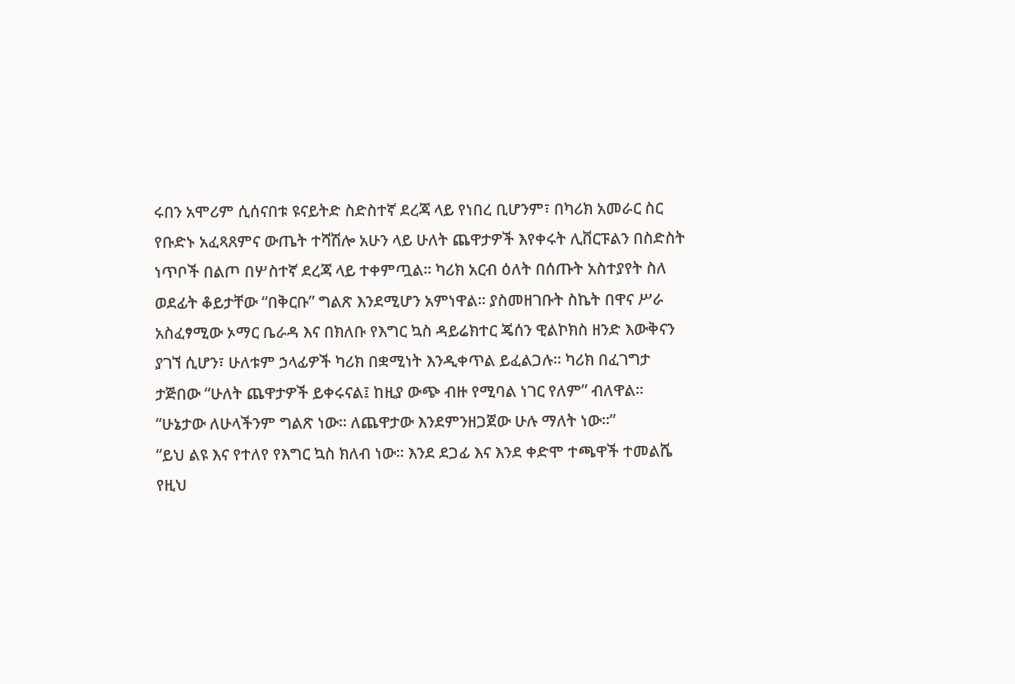ሩበን አሞሪም ሲሰናበቱ ዩናይትድ ስድስተኛ ደረጃ ላይ የነበረ ቢሆንም፣ በካሪክ አመራር ስር የቡድኑ አፈጻጸምና ውጤት ተሻሽሎ አሁን ላይ ሁለት ጨዋታዎች እየቀሩት ሊቨርፑልን በስድስት ነጥቦች በልጦ በሦስተኛ ደረጃ ላይ ተቀምጧል። ካሪክ አርብ ዕለት በሰጡት አስተያየት ስለ ወደፊት ቆይታቸው “በቅርቡ” ግልጽ እንደሚሆን አምነዋል። ያስመዘገቡት ስኬት በዋና ሥራ አስፈፃሚው ኦማር ቤራዳ እና በክለቡ የእግር ኳስ ዳይሬክተር ጄሰን ዊልኮክስ ዘንድ እውቅናን ያገኘ ሲሆን፣ ሁለቱም ኃላፊዎች ካሪክ በቋሚነት እንዲቀጥል ይፈልጋሉ። ካሪክ በፈገግታ ታጅበው “ሁለት ጨዋታዎች ይቀሩናል፤ ከዚያ ውጭ ብዙ የሚባል ነገር የለም” ብለዋል። “ሁኔታው ለሁላችንም ግልጽ ነው። ለጨዋታው እንደምንዘጋጀው ሁሉ ማለት ነው።”
“ይህ ልዩ እና የተለየ የእግር ኳስ ክለብ ነው። እንደ ደጋፊ እና እንደ ቀድሞ ተጫዋች ተመልሼ የዚህ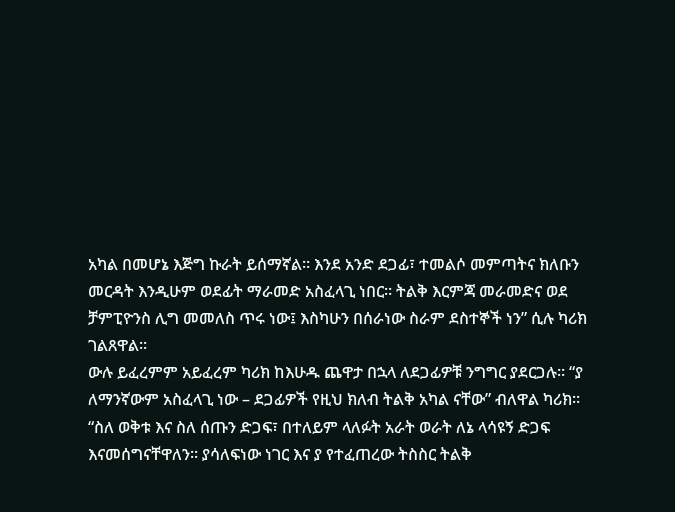አካል በመሆኔ እጅግ ኩራት ይሰማኛል። እንደ አንድ ደጋፊ፣ ተመልሶ መምጣትና ክለቡን መርዳት እንዲሁም ወደፊት ማራመድ አስፈላጊ ነበር። ትልቅ እርምጃ መራመድና ወደ ቻምፒዮንስ ሊግ መመለስ ጥሩ ነው፤ እስካሁን በሰራነው ስራም ደስተኞች ነን” ሲሉ ካሪክ ገልጸዋል።
ውሉ ይፈረምም አይፈረም ካሪክ ከእሁዱ ጨዋታ በኋላ ለደጋፊዎቹ ንግግር ያደርጋሉ። “ያ ለማንኛውም አስፈላጊ ነው – ደጋፊዎች የዚህ ክለብ ትልቅ አካል ናቸው” ብለዋል ካሪክ። “ስለ ወቅቱ እና ስለ ሰጡን ድጋፍ፣ በተለይም ላለፉት አራት ወራት ለኔ ላሳዩኝ ድጋፍ እናመሰግናቸዋለን። ያሳለፍነው ነገር እና ያ የተፈጠረው ትስስር ትልቅ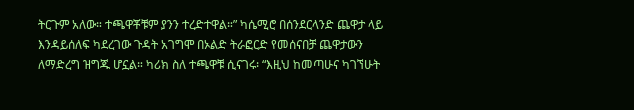ትርጉም አለው። ተጫዋቾቹም ያንን ተረድተዋል።” ካሴሚሮ በሰንደርላንድ ጨዋታ ላይ እንዳይሰለፍ ካደረገው ጉዳት አገግሞ በኦልድ ትራፎርድ የመሰናበቻ ጨዋታውን ለማድረግ ዝግጁ ሆኗል። ካሪክ ስለ ተጫዋቹ ሲናገሩ፡ “እዚህ ከመጣሁና ካገኘሁት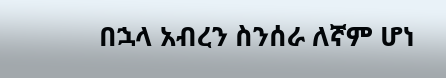በኋላ አብረን ስንሰራ ለኛም ሆነ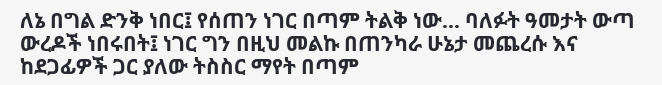ለኔ በግል ድንቅ ነበር፤ የሰጠን ነገር በጣም ትልቅ ነው… ባለፉት ዓመታት ውጣ ውረዶች ነበሩበት፤ ነገር ግን በዚህ መልኩ በጠንካራ ሁኔታ መጨረሱ እና ከደጋፊዎች ጋር ያለው ትስስር ማየት በጣም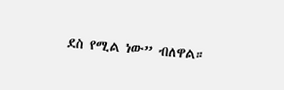ደስ የሚል ነው” ብለዋል።